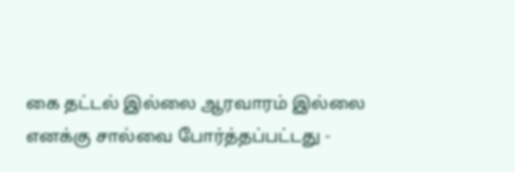கை தட்டல் இல்லை ஆரவாரம் இல்லை
எனக்கு சால்வை போர்த்தப்பட்டது -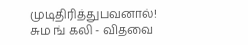முடிதிரித்துபவனால்!
சும ங் கலி - விதவை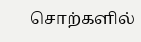சொற்களில்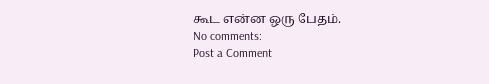கூட என்ன ஒரு பேதம்.
No comments:
Post a Comment